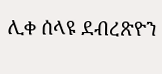ሊቀ ሰላዩ ደብረጽዮን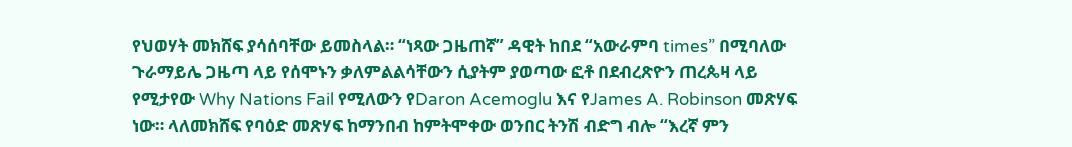የህወሃት መክሸፍ ያሳሰባቸው ይመስላል። “ነጻው ጋዜጠኛ” ዳዊት ከበደ “አውራምባ times” በሚባለው ጉራማይሌ ጋዜጣ ላይ የሰሞኑን ቃለምልልሳቸውን ሲያትም ያወጣው ፎቶ በደብረጽዮን ጠረጴዛ ላይ የሚታየው Why Nations Fail የሚለውን የDaron Acemoglu እና የJames A. Robinson መጽሃፍ ነው። ላለመክሸፍ የባዕድ መጽሃፍ ከማንበብ ከምትሞቀው ወንበር ትንሽ ብድግ ብሎ “እረኛ ምን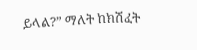ይላል?” ማለት ከክሽፈት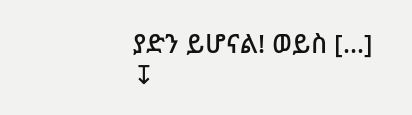ያድን ይሆናል! ወይስ […]
↧